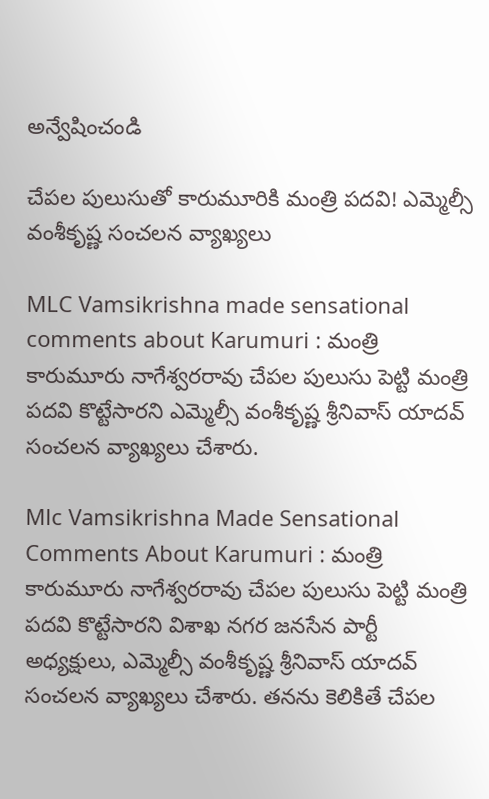అన్వేషించండి

చేపల పులుసుతో కారుమూరికి మంత్రి పదవి! ఎమ్మెల్సీ వంశీకృష్ణ సంచలన వ్యాఖ్యలు

MLC Vamsikrishna made sensational comments about Karumuri : మంత్రి కారుమూరు నాగేశ్వరరావు చేపల పులుసు పెట్టి మంత్రి పదవి కొట్టేసారని ఎమ్మెల్సీ వంశీకృష్ణ శ్రీనివాస్ యాదవ్ సంచలన వ్యాఖ్యలు చేశారు.

Mlc Vamsikrishna Made Sensational Comments About Karumuri : మంత్రి కారుమూరు నాగేశ్వరరావు చేపల పులుసు పెట్టి మంత్రి పదవి కొట్టేసారని విశాఖ నగర జనసేన పార్టీ అధ్యక్షులు, ఎమ్మెల్సీ వంశీకృష్ణ శ్రీనివాస్ యాదవ్ సంచలన వ్యాఖ్యలు చేశారు. తనను కెలికితే చేపల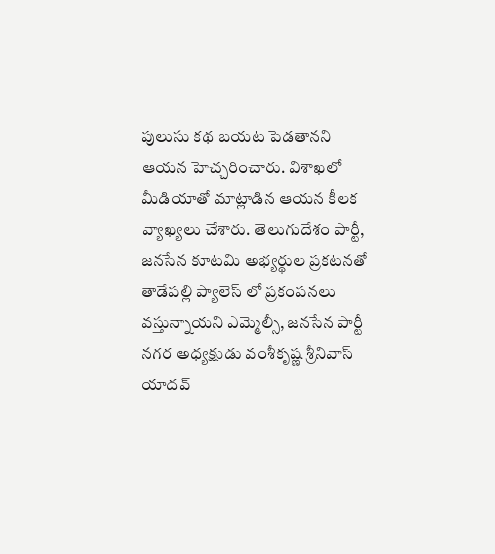పులుసు కథ బయట పెడతానని ఆయన హెచ్చరించారు. విశాఖలో మీడియాతో మాట్లాడిన ఆయన కీలక వ్యాఖ్యలు చేశారు. తెలుగుదేశం పార్టీ, జనసేన కూటమి అభ్యర్థుల ప్రకటనతో తాడేపల్లి ప్యాలెస్ లో ప్రకంపనలు వస్తున్నాయని ఎమ్మెల్సీ, జనసేన పార్టీ నగర అధ్యక్షుడు వంశీకృష్ణ శ్రీనివాస్ యాదవ్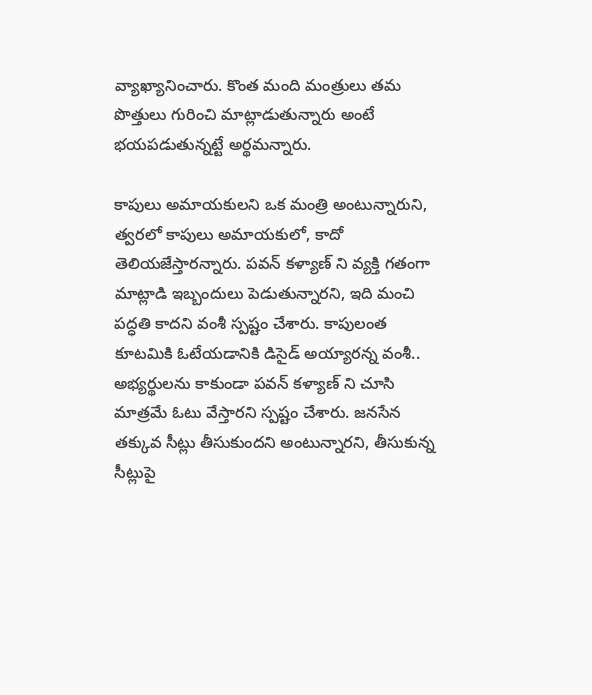వ్యాఖ్యానించారు. కొంత మంది మంత్రులు తమ పొత్తులు గురించి మాట్లాడుతున్నారు అంటే భయపడుతున్నట్టే అర్థమన్నారు.

కాపులు అమాయకులని ఒక మంత్రి అంటున్నారుని, త్వరలో కాపులు అమాయకులో, కాదో తెలియజేస్తారన్నారు. పవన్ కళ్యాణ్ ని వ్యక్తి గతంగా మాట్లాడి ఇబ్బందులు పెడుతున్నారని, ఇది మంచి పద్ధతి కాదని వంశీ స్పష్టం చేశారు. కాపులంత కూటమికి ఓటేయడానికి డిసైడ్ అయ్యారన్న వంశీ.. అభ్యర్థులను కాకుండా పవన్ కళ్యాణ్ ని చూసి మాత్రమే ఓటు వేస్తారని స్పష్టం చేశారు. జనసేన తక్కువ సీట్లు తీసుకుందని అంటున్నారని, తీసుకున్న సీట్లుపై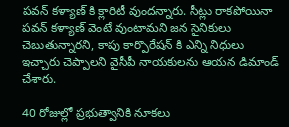పవన్ కళ్యాణ్ కి క్లారిటీ వుందన్నారు. సీట్లు రాకపోయినా పవన్ కళ్యాణ్ వెంటే వుంటామని జన సైనికులు చెబుతున్నారని, కాపు కార్పొరేషన్ కి ఎన్ని నిధులు ఇచ్చారు చెప్పాలని వైసీపీ నాయకులను ఆయన డిమాండ్ చేశారు.

40 రోజుల్లో ప్రభుత్వానికి నూకలు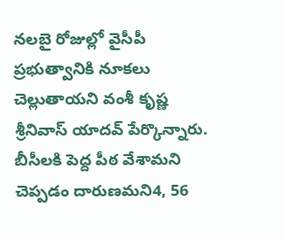నలబై రోజుల్లో వైసీపీ ప్రభుత్వానికి నూకలు చెల్లుతాయని వంశీ కృష్ణ శ్రీనివాస్ యాదవ్ పేర్కొన్నారు. బీసీలకి పెద్ద పీఠ వేశామని చెప్పడం దారుణమని4, 56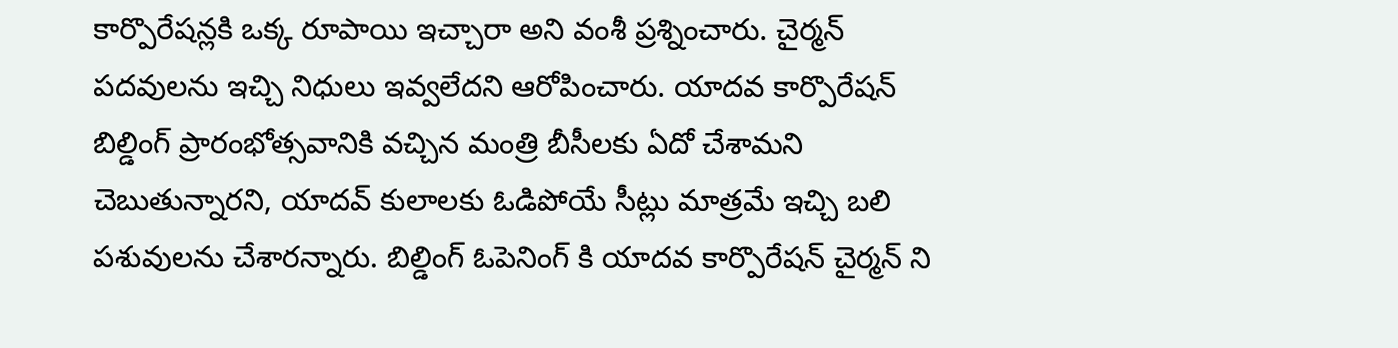కార్పొరేషన్లకి ఒక్క రూపాయి ఇచ్చారా అని వంశీ ప్రశ్నించారు. చైర్మన్ పదవులను ఇచ్చి నిధులు ఇవ్వలేదని ఆరోపించారు. యాదవ కార్పొరేషన్ బిల్డింగ్ ప్రారంభోత్సవానికి వచ్చిన మంత్రి బీసీలకు ఏదో చేశామని చెబుతున్నారని, యాదవ్ కులాలకు ఓడిపోయే సీట్లు మాత్రమే ఇచ్చి బలి పశువులను చేశారన్నారు. బిల్డింగ్ ఓపెనింగ్ కి యాదవ కార్పొరేషన్ చైర్మన్ ని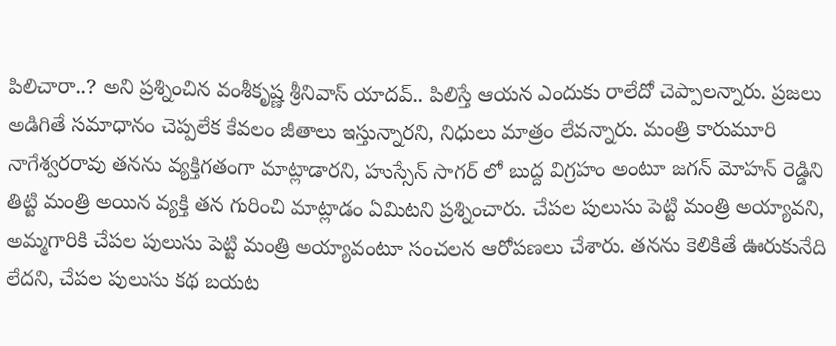పిలిచారా..? అని ప్రశ్నించిన వంశీకృష్ణ శ్రీనివాస్ యాదవ్.. పిలిస్తే ఆయన ఎందుకు రాలేదో చెప్పాలన్నారు. ప్రజలు అడిగితే సమాధానం చెప్పలేక కేవలం జీతాలు ఇస్తున్నారని, నిధులు మాత్రం లేవన్నారు. మంత్రి కారుమూరి నాగేశ్వరరావు తనను వ్యక్తిగతంగా మాట్లాడారని, హుస్సేన్ సాగర్ లో బుద్ద విగ్రహం అంటూ జగన్ మోహన్ రెడ్డిని తిట్టి మంత్రి అయిన వ్యక్తి తన గురించి మాట్లాడం ఏమిటని ప్రశ్నించారు. చేపల పులుసు పెట్టి మంత్రి అయ్యావని, అమ్మగారికి చేపల పులుసు పెట్టి మంత్రి అయ్యావంటూ సంచలన ఆరోపణలు చేశారు. తనను కెలికితే ఊరుకునేది లేదని, చేపల పులుసు కథ బయట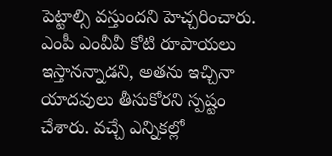పెట్టాల్సి వస్తుందని హెచ్చరించారు. ఎంపీ ఎంవీవీ కోటి రూపాయలు ఇస్తానన్నాడని, అతను ఇచ్చినా యాదవులు తీసుకోరని స్పష్టం చేశారు. వచ్చే ఎన్నికల్లో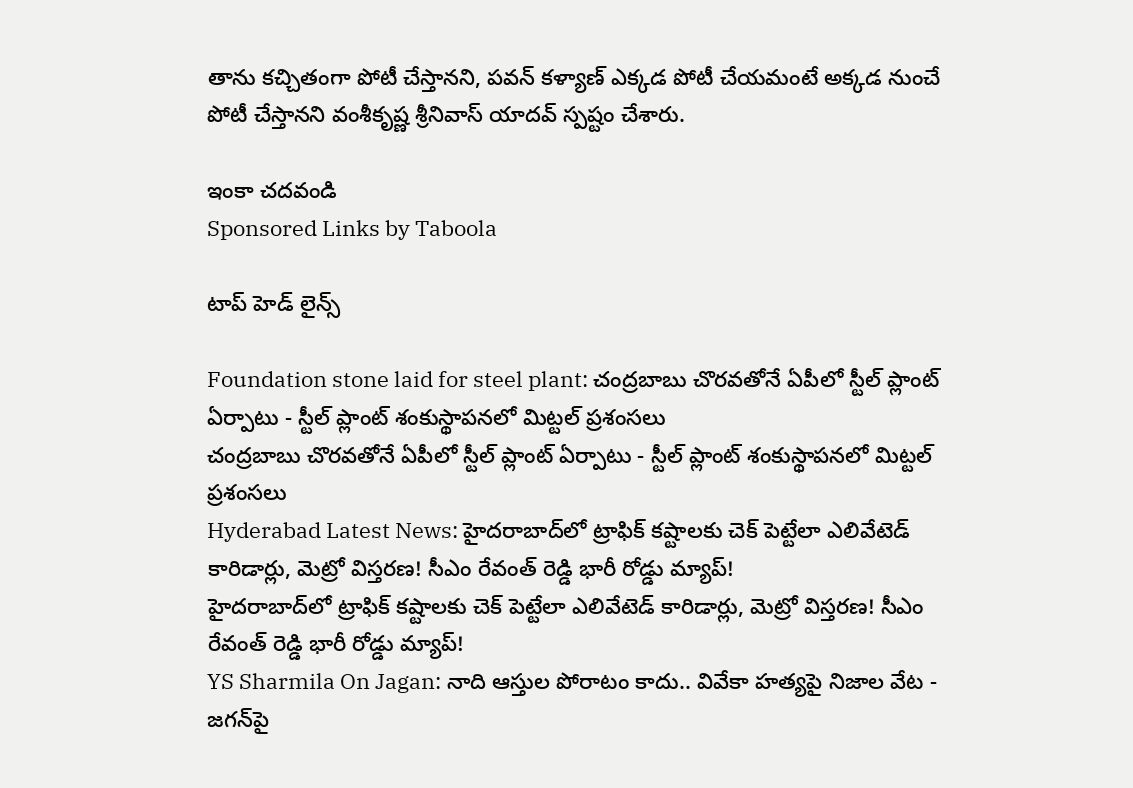తాను కచ్చితంగా పోటీ చేస్తానని, పవన్ కళ్యాణ్ ఎక్కడ పోటీ చేయమంటే అక్కడ నుంచే పోటీ చేస్తానని వంశీకృష్ణ శ్రీనివాస్ యాదవ్ స్పష్టం చేశారు.

ఇంకా చదవండి
Sponsored Links by Taboola

టాప్ హెడ్ లైన్స్

Foundation stone laid for steel plant: చంద్రబాబు చొరవతోనే ఏపీలో స్టీల్ ప్లాంట్ ఏర్పాటు - స్టీల్ ప్లాంట్ శంకుస్థాపనలో మిట్టల్ ప్రశంసలు
చంద్రబాబు చొరవతోనే ఏపీలో స్టీల్ ప్లాంట్ ఏర్పాటు - స్టీల్ ప్లాంట్ శంకుస్థాపనలో మిట్టల్ ప్రశంసలు
Hyderabad Latest News: హైదరాబాద్‌లో ట్రాఫిక్ కష్టాలకు చెక్ పెట్టేలా ఎలివేటెడ్ కారిడార్లు, మెట్రో విస్తరణ! సీఎం రేవంత్ రెడ్డి భారీ రోడ్డు మ్యాప్!
హైదరాబాద్‌లో ట్రాఫిక్ కష్టాలకు చెక్ పెట్టేలా ఎలివేటెడ్ కారిడార్లు, మెట్రో విస్తరణ! సీఎం రేవంత్ రెడ్డి భారీ రోడ్డు మ్యాప్!
YS Sharmila On Jagan: నాది ఆస్తుల పోరాటం కాదు.. వివేకా హత్యపై నిజాల వేట - జగన్‌పై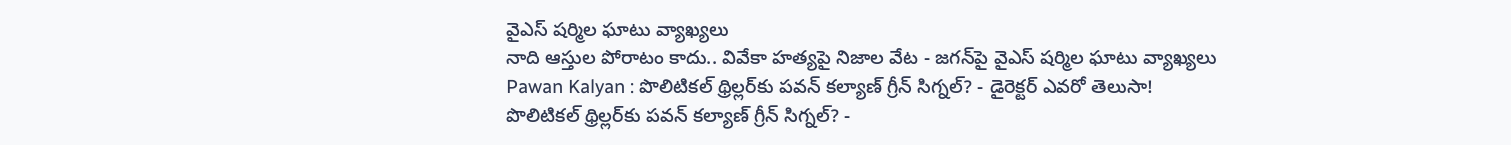వైఎస్ షర్మిల ఘాటు వ్యాఖ్యలు
నాది ఆస్తుల పోరాటం కాదు.. వివేకా హత్యపై నిజాల వేట - జగన్‌పై వైఎస్ షర్మిల ఘాటు వ్యాఖ్యలు
Pawan Kalyan : పొలిటికల్ థ్రిల్లర్‌కు పవన్ కల్యాణ్ గ్రీన్ సిగ్నల్? - డైరెక్టర్ ఎవరో తెలుసా!
పొలిటికల్ థ్రిల్లర్‌కు పవన్ కల్యాణ్ గ్రీన్ సిగ్నల్? -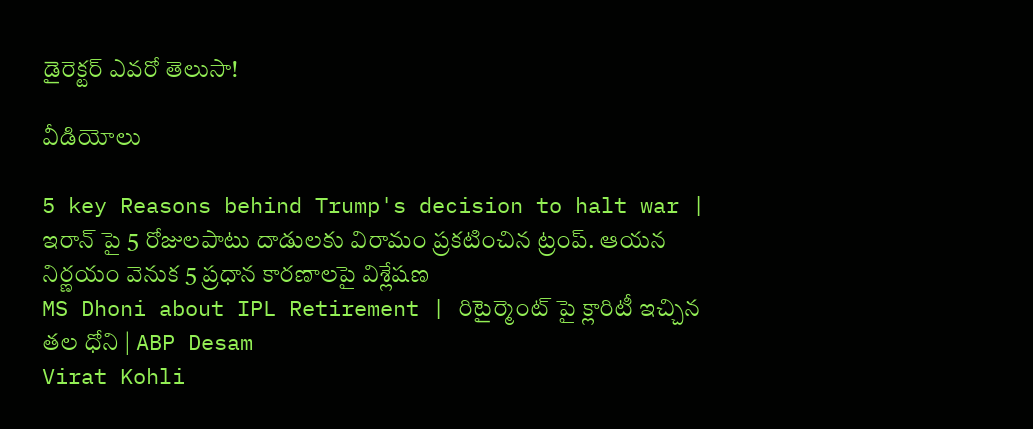డైరెక్టర్ ఎవరో తెలుసా!

వీడియోలు

5 key Reasons behind Trump's decision to halt war | ఇరాన్ పై 5 రోజులపాటు దాడులకు విరామం ప్రకటించిన ట్రంప్. ఆయన నిర్ణయం వెనుక 5 ప్రధాన కారణాలపై విశ్లేషణ
MS Dhoni about IPL Retirement | రిటైర్మెంట్ పై క్లారిటీ ఇచ్చిన తల ధోని | ABP Desam
Virat Kohli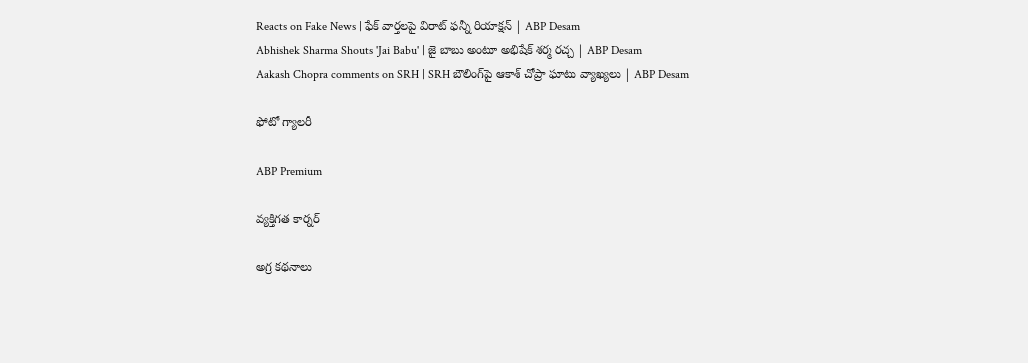Reacts on Fake News | ఫేక్ వార్తలపై విరాట్ ఫన్నీ రియాక్షన్ | ABP Desam
Abhishek Sharma Shouts 'Jai Babu' | జై బాబు అంటూ అభిషేక్ శర్మ రచ్చ | ABP Desam
Aakash Chopra comments on SRH | SRH బౌలింగ్‌పై ఆకాశ్ చోప్రా ఘాటు వ్యాఖ్యలు | ABP Desam

ఫోటో గ్యాలరీ

ABP Premium

వ్యక్తిగత కార్నర్

అగ్ర కథనాలు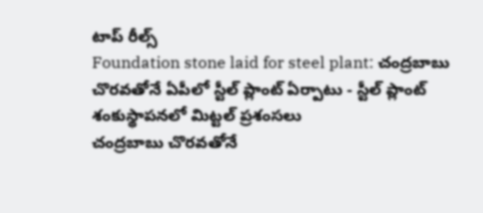టాప్ రీల్స్
Foundation stone laid for steel plant: చంద్రబాబు చొరవతోనే ఏపీలో స్టీల్ ప్లాంట్ ఏర్పాటు - స్టీల్ ప్లాంట్ శంకుస్థాపనలో మిట్టల్ ప్రశంసలు
చంద్రబాబు చొరవతోనే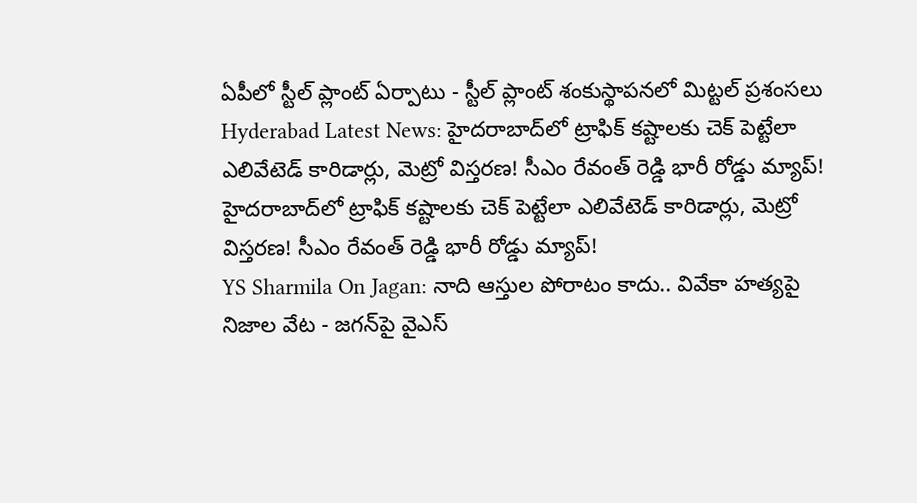ఏపీలో స్టీల్ ప్లాంట్ ఏర్పాటు - స్టీల్ ప్లాంట్ శంకుస్థాపనలో మిట్టల్ ప్రశంసలు
Hyderabad Latest News: హైదరాబాద్‌లో ట్రాఫిక్ కష్టాలకు చెక్ పెట్టేలా ఎలివేటెడ్ కారిడార్లు, మెట్రో విస్తరణ! సీఎం రేవంత్ రెడ్డి భారీ రోడ్డు మ్యాప్!
హైదరాబాద్‌లో ట్రాఫిక్ కష్టాలకు చెక్ పెట్టేలా ఎలివేటెడ్ కారిడార్లు, మెట్రో విస్తరణ! సీఎం రేవంత్ రెడ్డి భారీ రోడ్డు మ్యాప్!
YS Sharmila On Jagan: నాది ఆస్తుల పోరాటం కాదు.. వివేకా హత్యపై నిజాల వేట - జగన్‌పై వైఎస్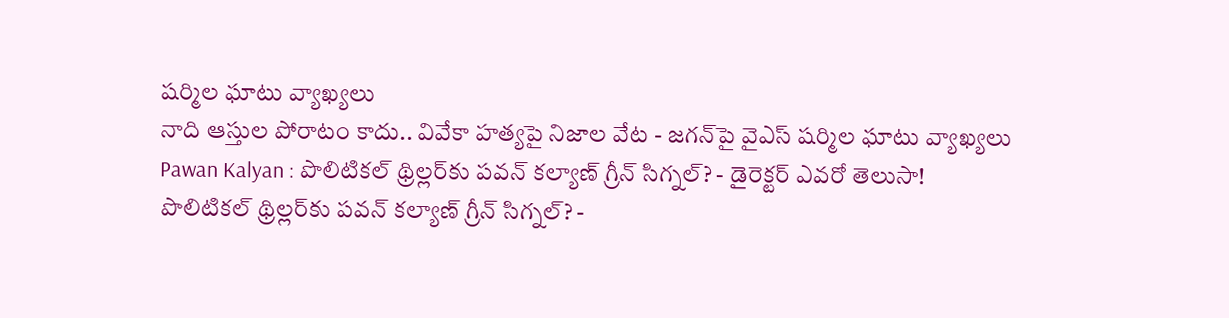షర్మిల ఘాటు వ్యాఖ్యలు
నాది ఆస్తుల పోరాటం కాదు.. వివేకా హత్యపై నిజాల వేట - జగన్‌పై వైఎస్ షర్మిల ఘాటు వ్యాఖ్యలు
Pawan Kalyan : పొలిటికల్ థ్రిల్లర్‌కు పవన్ కల్యాణ్ గ్రీన్ సిగ్నల్? - డైరెక్టర్ ఎవరో తెలుసా!
పొలిటికల్ థ్రిల్లర్‌కు పవన్ కల్యాణ్ గ్రీన్ సిగ్నల్? -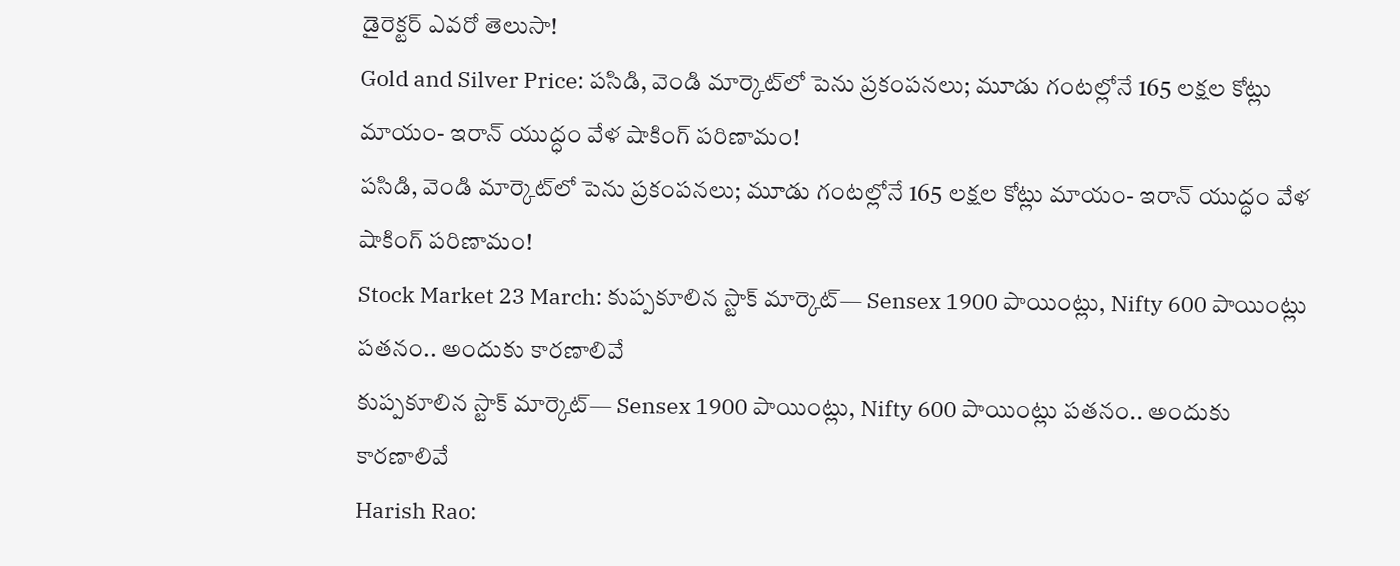డైరెక్టర్ ఎవరో తెలుసా!
Gold and Silver Price: పసిడి, వెండి మార్కెట్‌లో పెను ప్రకంపనలు; మూడు గంటల్లోనే 165 లక్షల కోట్లు మాయం- ఇరాన్ యుద్ధం వేళ షాకింగ్ పరిణామం!
పసిడి, వెండి మార్కెట్‌లో పెను ప్రకంపనలు; మూడు గంటల్లోనే 165 లక్షల కోట్లు మాయం- ఇరాన్ యుద్ధం వేళ షాకింగ్ పరిణామం!
Stock Market 23 March: కుప్పకూలిన స్టాక్ మార్కెట్‌— Sensex 1900 పాయింట్లు, Nifty 600 పాయింట్లు పతనం.. అందుకు కారణాలివే
కుప్పకూలిన స్టాక్ మార్కెట్‌— Sensex 1900 పాయింట్లు, Nifty 600 పాయింట్లు పతనం.. అందుకు కారణాలివే
Harish Rao: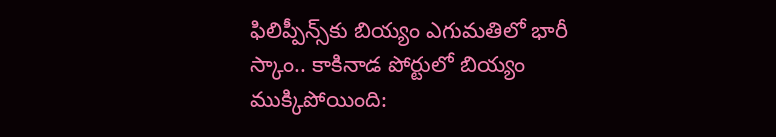ఫిలిప్పీన్స్‌కు బియ్యం ఎగుమతిలో భారీ స్కాం.. కాకినాడ పోర్టులో బియ్యం ముక్కిపోయింది: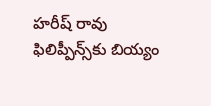హరీష్ రావు
ఫిలిప్పీన్స్‌కు బియ్యం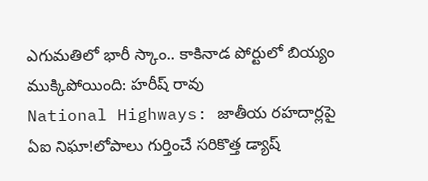ఎగుమతిలో భారీ స్కాం.. కాకినాడ పోర్టులో బియ్యం ముక్కిపోయింది: హరీష్ రావు
National Highways: జాతీయ రహదార్లపై ఏఐ నిఘా!లోపాలు గుర్తించే సరికొత్త డ్యాష్‌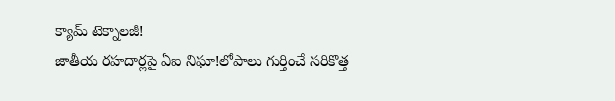క్యామ్‌ టెక్నాలజీ!
జాతీయ రహదార్లపై ఏఐ నిఘా!లోపాలు గుర్తించే సరికొత్త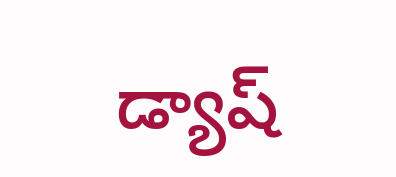డ్యాష్‌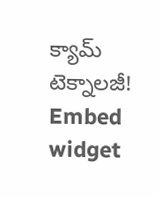క్యామ్‌ టెక్నాలజీ!
Embed widget